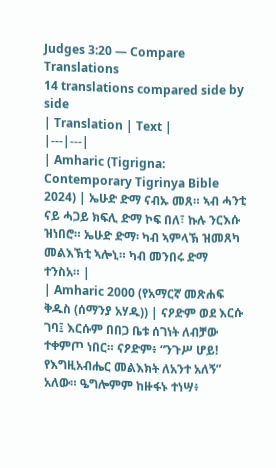Judges 3:20 — Compare Translations
14 translations compared side by side
| Translation | Text |
|---|---|
| Amharic (Tigrigna: Contemporary Tigrinya Bible 2024) | ኤሁድ ድማ ናብኡ መጸ። ኣብ ሓንቲ ናይ ሓጋይ ክፍሊ ድማ ኮፍ በለ፣ ኩሉ ንርእሱ ዝነበሮ። ኤሁድ ድማ፡ ካብ ኣምላኽ ዝመጸካ መልእኽቲ ኣሎኒ። ካብ መንበሩ ድማ ተንስአ። |
| Amharic 2000 (የአማርኛ መጽሐፍ ቅዱስ (ሰማንያ አሃዱ)) | ናዖድም ወደ እርሱ ገባ፤ እርሱም በበጋ ቤቱ ሰገነት ለብቻው ተቀምጦ ነበር። ናዖድም፥ “ንጉሥ ሆይ! የእግዚአብሔር መልእክት ለአንተ አለኝ” አለው። ዔግሎምም ከዙፋኑ ተነሣ፥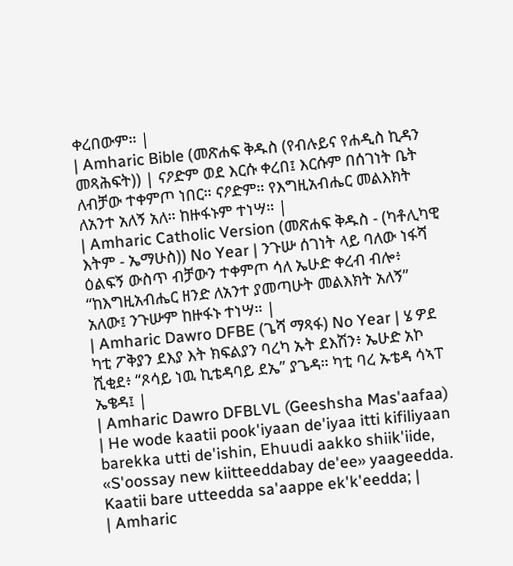ቀረበውም። |
| Amharic Bible (መጽሐፍ ቅዱስ (የብሉይና የሐዲስ ኪዳን መጻሕፍት)) | ናዖድም ወደ እርሱ ቀረበ፤ እርሱም በሰገነት ቤት ለብቻው ተቀምጦ ነበር። ናዖድም። የእግዚአብሔር መልእክት ለአንተ አለኝ አለ። ከዙፋኑም ተነሣ። |
| Amharic Catholic Version (መጽሐፍ ቅዱስ - (ካቶሊካዊ እትም - ኤማሁስ)) No Year | ንጉሡ ሰገነት ላይ ባለው ነፋሻ ዕልፍኝ ውስጥ ብቻውን ተቀምጦ ሳለ ኤሁድ ቀረብ ብሎ፥ “ከእግዚአብሔር ዘንድ ለአንተ ያመጣሁት መልእክት አለኝ” አለው፤ ንጉሡም ከዙፋኑ ተነሣ። |
| Amharic Dawro DFBE (ጌሻ ማጻፋ) No Year | ሄ ዎደ ካቲ ፖቅያን ደእያ እት ክፍልያን ባረካ ኡት ደእሽን፥ ኤሁድ አኮ ሺቂደ፥ “ጾሳይ ነዉ ኪቴዳባይ ደኤ” ያጌዳ። ካቲ ባረ ኡቴዳ ሳኣፐ ኤቄዳ፤ |
| Amharic Dawro DFBLVL (Geeshsha Mas'aafaa) | He wode kaatii pook'iyaan de'iyaa itti kifiliyaan barekka utti de'ishin, Ehuudi aakko shiik'iide, «S'oossay new kiitteeddabay de'ee» yaageedda. Kaatii bare utteedda sa'aappe ek'k'eedda; |
| Amharic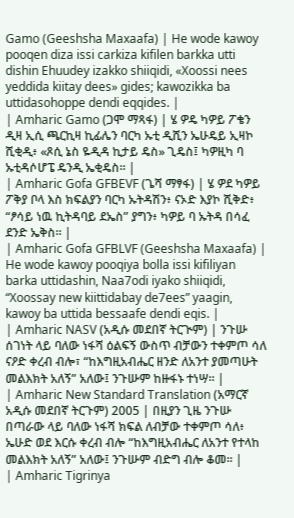Gamo (Geeshsha Maxaafa) | He wode kawoy pooqen diza issi carkiza kifilen barkka utti dishin Ehuudey izakko shiiqidi, «Xoossi nees yeddida kiitay dees» gides; kawozikka ba uttidasohoppe dendi eqqides. |
| Amharic Gamo (ጋሞ ማጻፋ) | ሄ ዎዴ ካዎይ ፖቄን ዲዛ ኢሲ ጫርኪዛ ኪፊሌን ባርካ ኡቲ ዲሺን ኤሁዴይ ኢዛኮ ሺቂዲ፥ «ጾሲ ኔስ ዬዲዳ ኪታይ ዴስ» ጊዴስ፤ ካዎዚካ ባ ኡቲዳሶሆፔ ዴንዲ ኤቂዴስ። |
| Amharic Gofa GFBEVF (ጌሻ ማፃፋ) | ሄ ዎደ ካዎይ ፖቅያ ቦላ እስ ክፍልያን ባርካ ኡትዳሽን፥ ናኦድ እያኮ ሺቅድ፥ “ፆሳይ ነዉ ኪትዳባይ ደኤስ” ያግን፥ ካዎይ ባ ኡትዳ በሳፈ ደንድ ኤቅስ። |
| Amharic Gofa GFBLVF (Geeshsha Maxaafa) | He wode kawoy pooqiya bolla issi kifiliyan barka uttidashin, Naa7odi iyako shiiqidi, “Xoossay new kiittidabay de7ees” yaagin, kawoy ba uttida bessaafe dendi eqis. |
| Amharic NASV (አዲሱ መደበኛ ትርጒም) | ንጉሡ ሰገነት ላይ ባለው ነፋሻ ዕልፍኝ ውስጥ ብቻውን ተቀምጦ ሳለ ናዖድ ቀረብ ብሎ፣ “ከእግዚአብሔር ዘንድ ለአንተ ያመጣሁት መልእክት አለኝ” አለው፤ ንጉሡም ከዙፋኑ ተነሣ። |
| Amharic New Standard Translation (አማርኛ አዲሱ መደበኛ ትርጉም) 2005 | በዚያን ጊዜ ንጉሡ በጣራው ላይ ባለው ነፋሻ ክፍል ለብቻው ተቀምጦ ሳለ፥ ኤሁድ ወደ እርሱ ቀረብ ብሎ “ከእግዚአብሔር ለአንተ የተላከ መልእክት አለኝ” አለው፤ ንጉሡም ብድግ ብሎ ቆመ። |
| Amharic Tigrinya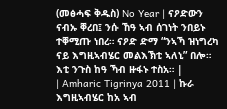(መፅሓፍ ቅዱስ) No Year | ናዖድውን ናብኡ ቐረበ፤ ንሱ ኸዓ ኣብ ሰገነት ንበይኑ ተቐሚጡ ነበረ። ናዖድ ድማ “ንኣኻ ዝነግረካ ናይ እግዚኣብሄር መልእኽቲ ኣለኒ” በሎ። እቲ ንጉስ ከዓ ኻብ ዙፋኑ ተስአ። |
| Amharic Tigrinya 2011 | ኩራ እግዚኣብሄር ከአ ኣብ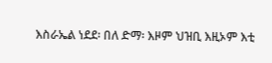እስራኤል ነደደ፡ በለ ድማ፡ እዞም ህዝቢ እዚኦም እቲ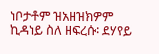ነቦታቶም ዝአዘዝክዎም ኪዳነይ ስለ ዘፍረሱ፡ ደሃየይ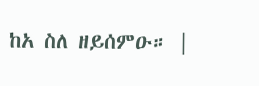ከአ ስለ ዘይሰምዑ። |